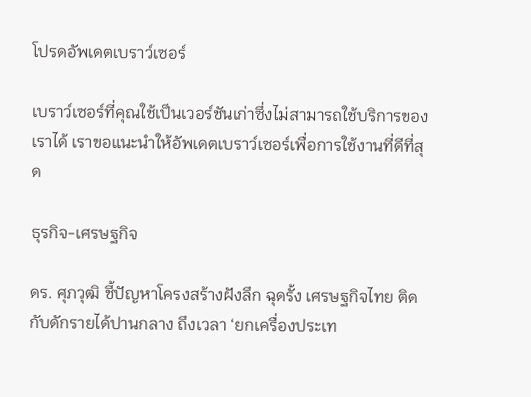โปรดอัพเดตเบราว์เซอร์

เบราว์เซอร์ที่คุณใช้เป็นเวอร์ชันเก่าซึ่งไม่สามารถใช้บริการของเราได้ เราขอแนะนำให้อัพเดตเบราว์เซอร์เพื่อการใช้งานที่ดีที่สุด

ธุรกิจ-เศรษฐกิจ

ดร. ศุภวุฒิ ชี้ปัญหาโครงสร้างฝังลึก ฉุดรั้ง เศรษฐกิจไทย ติดกับดักรายได้ปานกลาง ถึงเวลา ‘ยกเครื่องประเท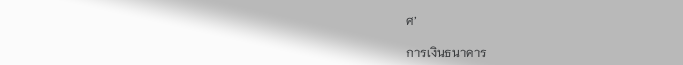ศ’

การเงินธนาคาร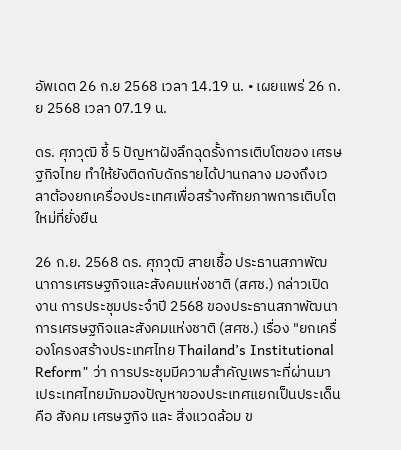อัพเดต 26 ก.ย 2568 เวลา 14.19 น. • เผยแพร่ 26 ก.ย 2568 เวลา 07.19 น.

ดร. ศุภวุฒิ ชี้ 5 ปัญหาฝังลึกฉุดรั้งการเติบโตของ เศรษฐกิจไทย ทำให้ยังติดกับดักรายได้ปานกลาง มองถึงเวลาต้องยกเครื่องประเทศเพื่อสร้างศักยภาพการเติบโตใหม่ที่ยั่งยืน

26 ก.ย. 2568 ดร. ศุภวุฒิ สายเชื้อ ประธานสภาพัฒนาการเศรษฐกิจและสังคมแห่งชาติ (สศช.) กล่าวเปิดงาน การประชุมประจำปี 2568 ของประธานสภาพัฒนาการเศรษฐกิจและสังคมแห่งชาติ (สศช.) เรื่อง "ยกเครื่องโครงสร้างประเทศไทย Thailand’s Institutional Reform" ว่า การประชุมมีความสำคัญเพราะที่ผ่านมาเประเทศไทยมักมองปัญหาของประเทศแยกเป็นประเด็น คือ สังคม เศรษฐกิจ และ สิ่งแวดล้อม ข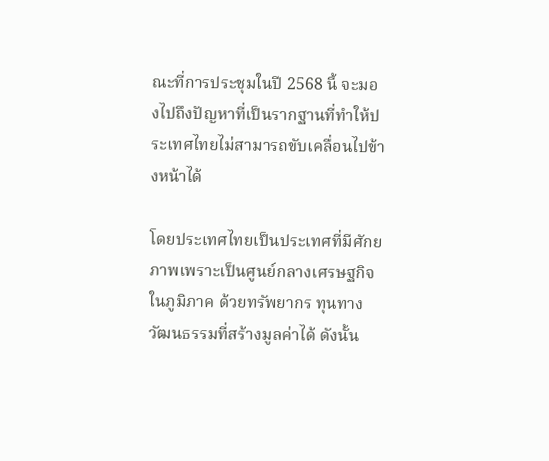ณะที่การประชุมในปี 2568 นี้ จะมองไปถึงปัญหาที่เป็นรากฐานที่ทำให้ประเทศไทยไม่สามารถขับเคลื่อนไปข้างหน้าได้

โดยประเทศไทยเป็นประเทศที่มีศักยภาพเพราะเป็นศูนย์กลางเศรษฐกิจในภูมิภาค ด้วยทรัพยากร ทุนทางวัฒนธรรมที่สร้างมูลค่าได้ ดังนั้น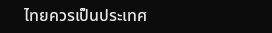ไทยควรเป็นประเทศ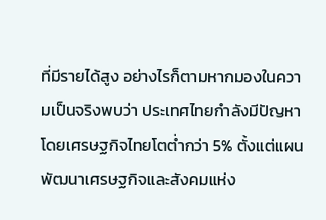ที่มีรายได้สูง อย่างไรก็ตามหากมองในความเป็นจริงพบว่า ประเทศไทยกำลังมีปัญหา โดยเศรษฐกิจไทยโตต่ำกว่า 5% ตั้งแต่แผนพัฒนาเศรษฐกิจและสังคมแห่ง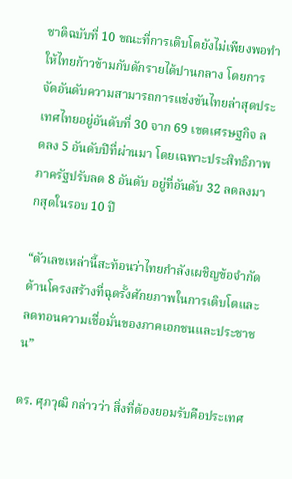ชาติฉบับที่ 10 ขณะที่การเติบโตยังไม่เพียงพอทำให้ไทยก้าวข้ามกับดักรายได้ปานกลาง โดยการจัดอันดับความสามารถการแข่งขันไทยล่าสุดประเทศไทยอยู่อันดับที่ 30 จาก 69 เขตเศรษฐกิจ ลดลง 5 อันดับปีที่ผ่านมา โดยเฉพาะประสิทธิภาพภาครัฐปรับลด 8 อันดับ อยู่ที่อันดับ 32 ลดลงมากสุดในรอบ 10 ปี

“ตัวเลขเหล่านี้สะท้อนว่าไทยกำลังเผชิญข้อจำกัดด้านโครงสร้างที่ฉุดรั้งศักยภาพในการเติบโตและลดทอนความเชื่อมั่นของภาคเอกชนและประชาชน”

ดร. ศุภวุฒิ กล่าวว่า สิ่งที่ต้องยอมรับคือประเทศ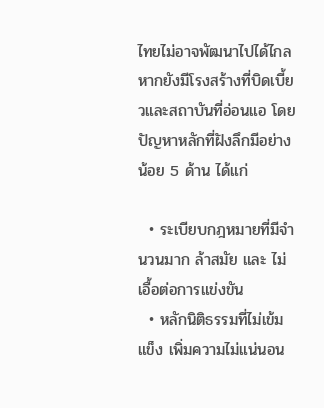ไทยไม่อาจพัฒนาไปได้ไกลหากยังมีโรงสร้างที่บิดเบี้ยวและสถาบันที่อ่อนแอ โดยปัญหาหลักที่ฝังลึกมีอย่างน้อย 5 ด้าน ได้แก่

  • ระเบียบกฎหมายที่มีจำนวนมาก ล้าสมัย และ ไม่เอื้อต่อการแข่งขัน
  • หลักนิติธรรมที่ไม่เข้มแข็ง เพิ่มความไม่แน่นอน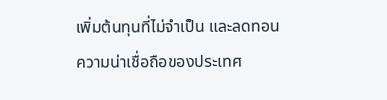เพิ่มต้นทุนที่ไม่จำเป็น และลดทอนความน่าเชื่อถือของประเทศ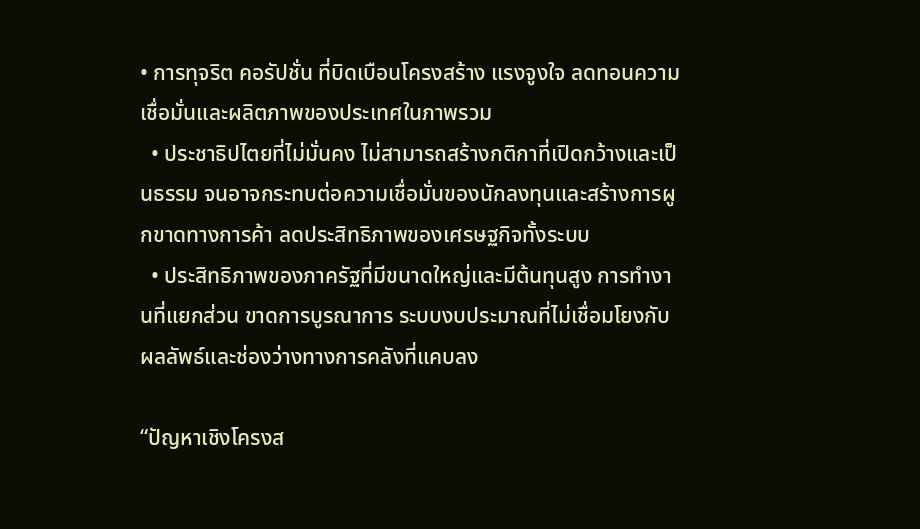• การทุจริต คอรัปชั่น ที่บิดเบือนโครงสร้าง แรงจูงใจ ลดทอนความเชื่อมั่นและผลิตภาพของประเทศในภาพรวม
  • ประชาธิปไตยที่ไม่มั่นคง ไม่สามารถสร้างกติกาที่เปิดกว้างและเป็นธรรม จนอาจกระทบต่อความเชื่อมั่นของนักลงทุนและสร้างการผูกขาดทางการค้า ลดประสิทธิภาพของเศรษฐกิจทั้งระบบ
  • ประสิทธิภาพของภาครัฐที่มีขนาดใหญ่และมีต้นทุนสูง การทำงานที่แยกส่วน ขาดการบูรณาการ ระบบงบประมาณที่ไม่เชื่อมโยงกับผลลัพธ์และช่องว่างทางการคลังที่แคบลง

“ปัญหาเชิงโครงส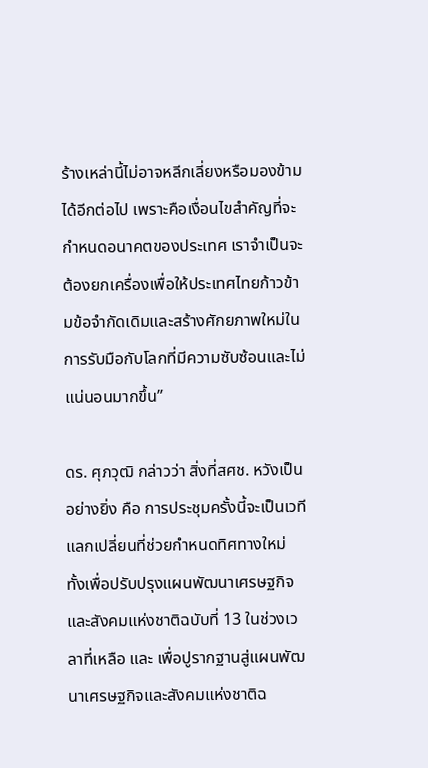ร้างเหล่านี้ไม่อาจหลีกเลี่ยงหรือมองข้ามได้อีกต่อไป เพราะคือเงื่อนไขสำคัญที่จะกำหนดอนาคตของประเทศ เราจำเป็นจะต้องยกเครื่องเพื่อให้ประเทศไทยก้าวข้ามข้อจำกัดเดิมและสร้างศักยภาพใหม่ในการรับมือกับโลกที่มีความซับซ้อนและไม่แน่นอนมากขึ้น”

ดร. ศุภวุฒิ กล่าวว่า สิ่งที่สศช. หวังเป็นอย่างยิ่ง คือ การประชุมครั้งนี้จะเป็นเวทีแลกเปลี่ยนที่ช่วยกำหนดทิศทางใหม่ ทั้งเพื่อปรับปรุงแผนพัฒนาเศรษฐกิจและสังคมแห่งชาติฉบับที่ 13 ในช่วงเวลาที่เหลือ และ เพื่อปูรากฐานสู่แผนพัฒนาเศรษฐกิจและสังคมแห่งชาติฉ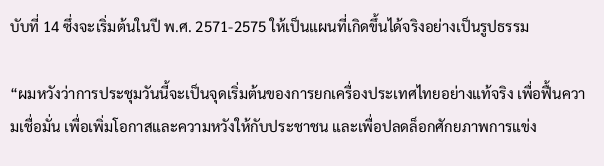บับที่ 14 ซึ่งจะเริ่มต้นในปี พ.ศ. 2571-2575 ให้เป็นแผนที่เกิดขึ้นได้จริงอย่างเป็นรูปธรรม

“ผมหวังว่าการประชุมวันนี้จะเป็นจุดเริ่มต้นของการยกเครื่องประเทศไทยอย่างแท้จริง เพื่อฟื้นความเชื่อมั่น เพื่อเพิ่มโอกาสและความหวังให้กับประชาชน และเพื่อปลดล็อกศักยภาพการแข่ง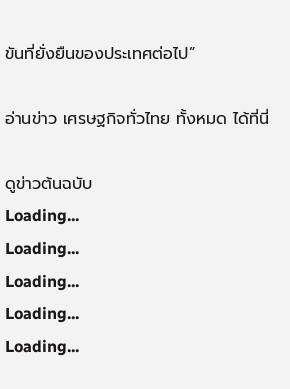ขันที่ยั่งยืนของประเทศต่อไป”

อ่านข่าว เศรษฐกิจทั่วไทย ทั้งหมด ได้ที่นี่

ดูข่าวต้นฉบับ
Loading...
Loading...
Loading...
Loading...
Loading...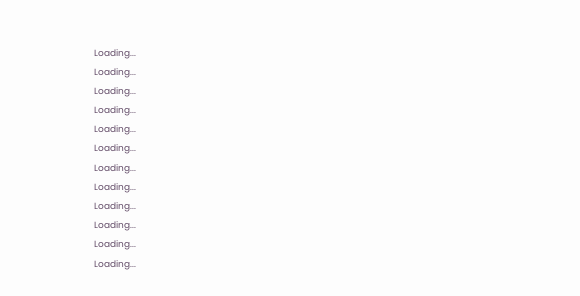Loading...
Loading...
Loading...
Loading...
Loading...
Loading...
Loading...
Loading...
Loading...
Loading...
Loading...
Loading...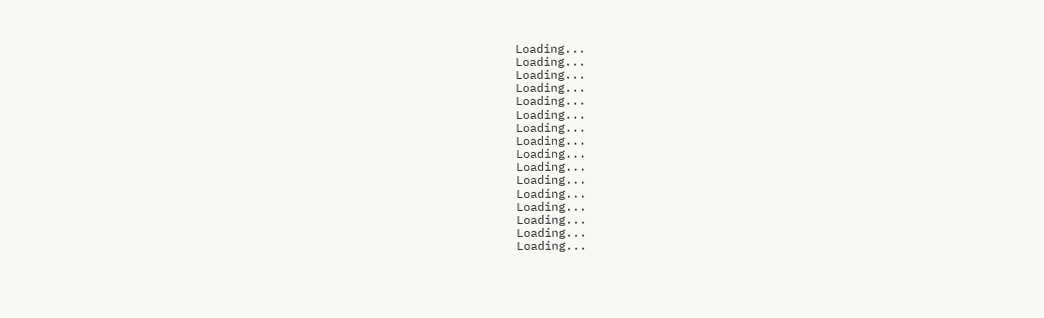Loading...
Loading...
Loading...
Loading...
Loading...
Loading...
Loading...
Loading...
Loading...
Loading...
Loading...
Loading...
Loading...
Loading...
Loading...
Loading...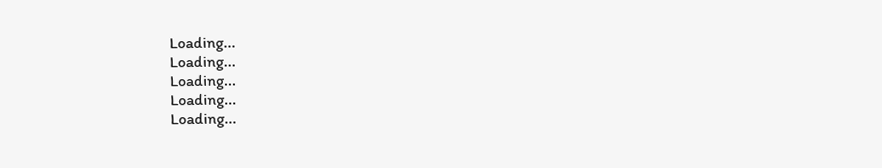Loading...
Loading...
Loading...
Loading...
Loading...